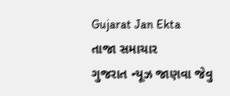Gujarat Jan Ekta
તાજા સમાચાર
ગુજરાત ન્યૂઝ જાણવા જેવુ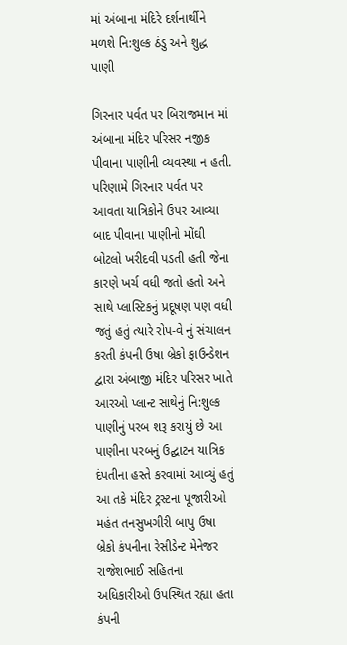માં અંબાના મંદિરે દર્શનાર્થીને મળશે નિ:શુલ્ક ઠંડુ અને શુદ્ધ પાણી

ગિરનાર પર્વત પર બિરાજમાન માં અંબાના મંદિર પરિસર નજીક પીવાના પાણીની વ્યવસ્થા ન હતી. પરિણામે ગિરનાર પર્વત પર આવતા યાત્રિકોને ઉપર આવ્યા બાદ પીવાના પાણીનો મોંઘી બોટલો ખરીદવી પડતી હતી જેના કારણે ખર્ચ વધી જતો હતો અને સાથે પ્લાસ્ટિકનું પ્રદૂષણ પણ વધી જતું હતું ત્યારે રોપ-વે નું સંચાલન કરતી કંપની ઉષા બ્રેકો ફાઉન્ડેશન દ્વારા અંબાજી મંદિર પરિસર ખાતે આરઓ પ્લાન્ટ સાથેનું નિ:શુલ્ક પાણીનું પરબ શરૂ કરાયું છે આ પાણીના પરબનું ઉદ્ઘાટન યાત્રિક દંપતીના હસ્તે કરવામાં આવ્યું હતું આ તકે મંદિર ટ્રસ્ટના પૂજારીઓ મહંત તનસુખગીરી બાપુ ઉષા બ્રેકો કંપનીના રેસીડેન્ટ મેનેજર રાજેશભાઈ સહિતના અધિકારીઓ ઉપસ્થિત રહ્યા હતા કંપની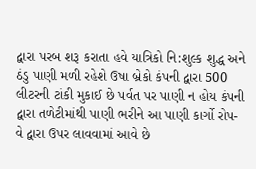દ્વારા પરબ શરૂ કરાતા હવે યાત્રિકો નિ:શુલ્ક શુદ્ધ અને ઠંડુ પાણી મળી રહેશે ઉષા બ્રેકો કંપની દ્વારા 500  લીટરની ટાંકી મુકાઈ છે પર્વત પર પાણી ન હોય કંપની દ્વારા તળેટીમાંથી પાણી ભરીને આ પાણી કાર્ગો રોપ-વે દ્વારા ઉપર લાવવામાં આવે છે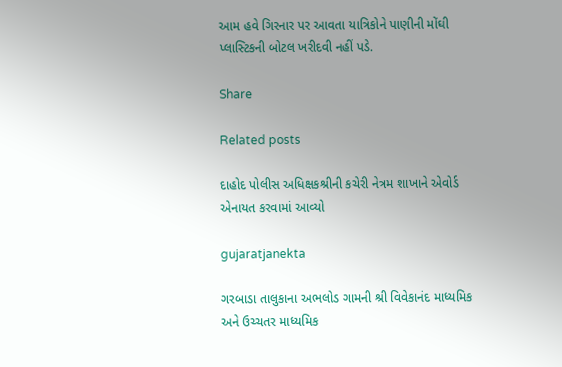આમ હવે ગિરનાર પર આવતા યાત્રિકોને પાણીની મોંઘી પ્લાસ્ટિકની બોટલ ખરીદવી નહીં પડે.

Share

Related posts

દાહોદ પોલીસ અધિક્ષકશ્રીની કચેરી નેત્રમ શાખાને એવોર્ડ એનાયત કરવામાં આવ્યો

gujaratjanekta

ગરબાડા તાલુકાના અભલોડ ગામની શ્રી વિવેકાનંદ માધ્યમિક અને ઉચ્ચતર માધ્યમિક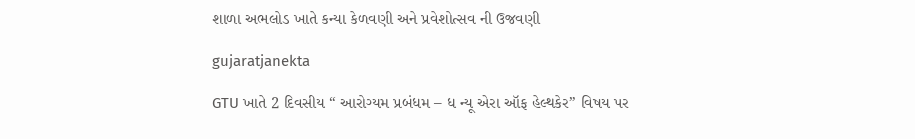શાળા અભલોડ ખાતે કન્યા કેળવણી અને પ્રવેશોત્સવ ની ઉજવણી

gujaratjanekta

GTU ખાતે 2 દિવસીય “ આરોગ્યમ પ્રબંધમ – ધ ન્યૂ એરા ઑફ હેલ્થકેર” વિષય પર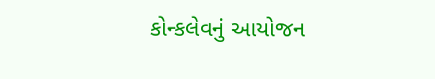કોન્કલેવનું આયોજન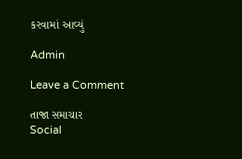કરવામાં આવ્યું

Admin

Leave a Comment

તાજા સમાચાર
Social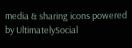media & sharing icons powered by UltimatelySocial